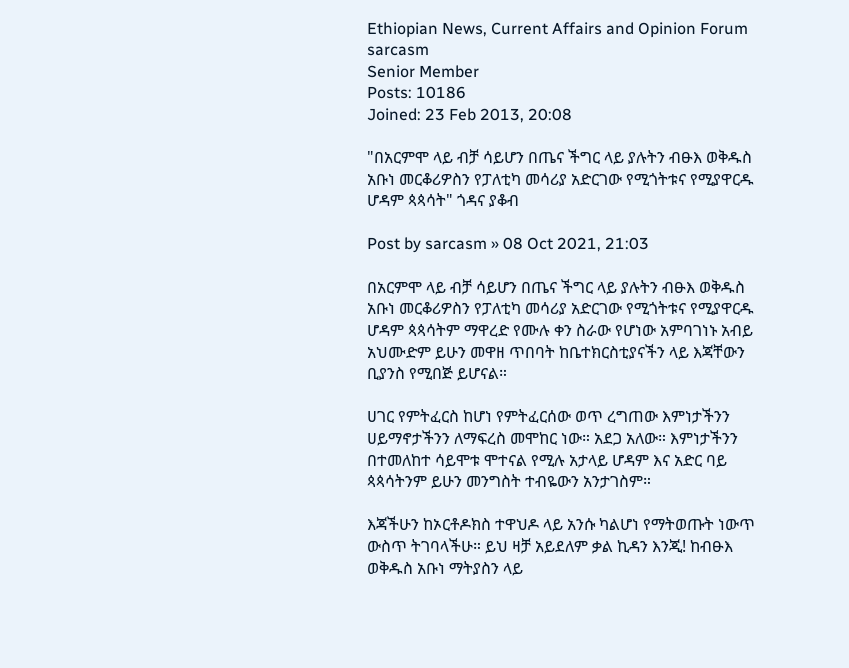Ethiopian News, Current Affairs and Opinion Forum
sarcasm
Senior Member
Posts: 10186
Joined: 23 Feb 2013, 20:08

"በአርምሞ ላይ ብቻ ሳይሆን በጤና ችግር ላይ ያሉትን ብፁእ ወቅዱስ አቡነ መርቆሪዎስን የፓለቲካ መሳሪያ አድርገው የሚጎትቱና የሚያዋርዱ ሆዳም ጳጳሳት" ጎዳና ያቆብ

Post by sarcasm » 08 Oct 2021, 21:03

በአርምሞ ላይ ብቻ ሳይሆን በጤና ችግር ላይ ያሉትን ብፁእ ወቅዱስ አቡነ መርቆሪዎስን የፓለቲካ መሳሪያ አድርገው የሚጎትቱና የሚያዋርዱ ሆዳም ጳጳሳትም ማዋረድ የሙሉ ቀን ስራው የሆነው አምባገነኑ አብይ አህሙድም ይሁን መዋዘ ጥበባት ከቤተክርስቲያናችን ላይ እጃቸውን ቢያንስ የሚበጅ ይሆናል።

ሀገር የምትፈርስ ከሆነ የምትፈርሰው ወጥ ረግጠው እምነታችንን ሀይማኖታችንን ለማፍረስ መሞከር ነው። አደጋ አለው። እምነታችንን በተመለከተ ሳይሞቱ ሞተናል የሚሉ አታላይ ሆዳም እና አድር ባይ ጳጳሳትንም ይሁን መንግስት ተብዬውን አንታገስም።

እጃችሁን ከኦርቶዶክስ ተዋህዶ ላይ አንሱ ካልሆነ የማትወጡት ነውጥ ውስጥ ትገባላችሁ። ይህ ዛቻ አይደለም ቃል ኪዳን እንጂ! ከብፁእ ወቅዱስ አቡነ ማትያስን ላይ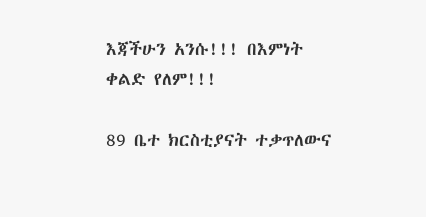እጃችሁን አንሱ!!! በእምነት ቀልድ የለም!!!

89 ቤተ ክርስቲያናት ተቃጥለውና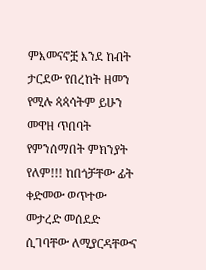ምእመናኖቿ እንደ ከብት ታርደው የበረከት ዘመን የሚሉ ጳጳሳትም ይሁን መዋዘ ጥበባት የምንሰማበት ምክንያት የለም!!! ከበጎቻቸው ፊት ቀድመው ወጥተው መታረድ መሰደድ ሲገባቸው ለሚያርዳቸውና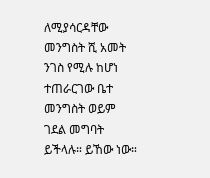ለሚያሳርዳቸው መንግስት ሺ አመት ንገስ የሚሉ ከሆነ ተጠራርገው ቤተ መንግስት ወይም ገደል መግባት ይችላሉ። ይኸው ነው።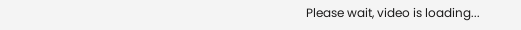Please wait, video is loading...